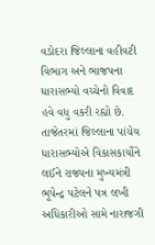વડોદરા જિલ્લાના વહીવટી વિભાગ અને ભાજપના ધારાસભ્યો વચ્ચેનો વિવાદ હવે વધુ વકરી રહ્યો છે. તાજેતરમાં જિલ્લાના પાંચેય ધારાસભ્યોએ વિકાસકાર્યોને લઈને રાજ્યના મુખ્યમંત્રી ભૂપેન્દ્ર પટેલને પત્ર લખી અધિકારીઓ સામે નારાજગી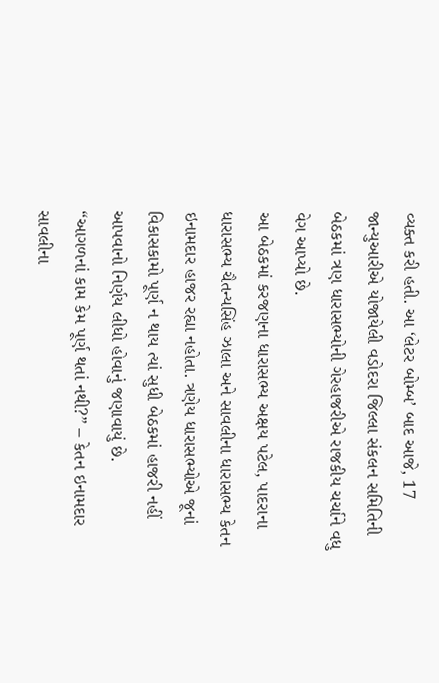વ્યક્ત કરી હતી. આ ‘લેટર બોમ્બ’ બાદ આજે, 17 જાન્યુઆરીએ યોજાયેલી વડોદરા જિલ્લા સંકલન સમિતિની બેઠકમાં ત્રણ ધારાસભ્યોની ગેરહાજરીએ રાજકીય ચર્ચાને વધુ વેગ આપ્યો છે.
આ બેઠકમાં કરજણના ધારાસભ્ય અક્ષય પટેલ, પાદરાના ધારાસભ્ય ચૈતન્યસિંહ ઝાલા અને સાવલીના ધારાસભ્ય કેતન ઇનામદાર હાજર રહ્યા નહોતા. ત્રણેય ધારાસભ્યોએ જૂનાં વિકાસકામો પૂર્ણ ન થાય ત્યાં સુધી બેઠકમાં હાજરી નહીં આપવાનો નિર્ણય લીધો હોવાનું જણાવાયું છે.
“આગળનાં કામ કેમ પૂર્ણ થતાં નથી?” – કેતન ઇનામદાર
સાવલીના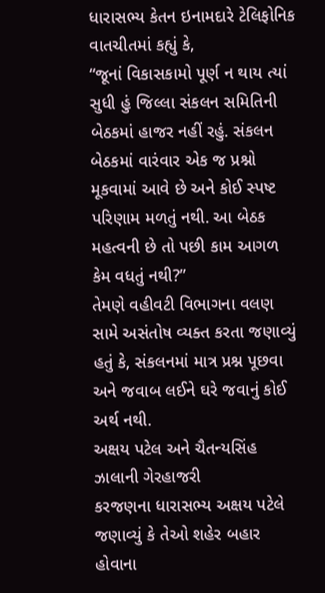ધારાસભ્ય કેતન ઇનામદારે ટેલિફોનિક વાતચીતમાં કહ્યું કે,
“જૂનાં વિકાસકામો પૂર્ણ ન થાય ત્યાં સુધી હું જિલ્લા સંકલન સમિતિની બેઠકમાં હાજર નહીં રહું. સંકલન બેઠકમાં વારંવાર એક જ પ્રશ્નો મૂકવામાં આવે છે અને કોઈ સ્પષ્ટ પરિણામ મળતું નથી. આ બેઠક મહત્વની છે તો પછી કામ આગળ કેમ વધતું નથી?”
તેમણે વહીવટી વિભાગના વલણ સામે અસંતોષ વ્યક્ત કરતા જણાવ્યું હતું કે, સંકલનમાં માત્ર પ્રશ્ન પૂછવા અને જવાબ લઈને ઘરે જવાનું કોઈ અર્થ નથી.
અક્ષય પટેલ અને ચૈતન્યસિંહ ઝાલાની ગેરહાજરી
કરજણના ધારાસભ્ય અક્ષય પટેલે જણાવ્યું કે તેઓ શહેર બહાર હોવાના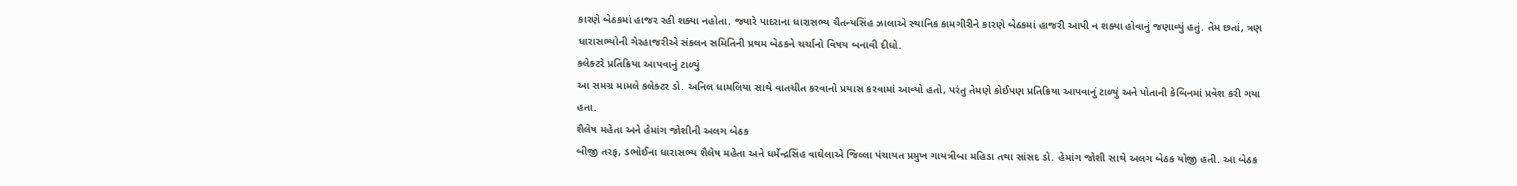કારણે બેઠકમાં હાજર રહી શક્યા નહોતા. જ્યારે પાદરાના ધારાસભ્ય ચૈતન્યસિંહ ઝાલાએ સ્થાનિક કામગીરીને કારણે બેઠકમાં હાજરી આપી ન શક્યા હોવાનું જણાવ્યું હતું. તેમ છતાં, ત્રણ ધારાસભ્યોની ગેરહાજરીએ સંકલન સમિતિની પ્રથમ બેઠકને ચર્ચાનો વિષય બનાવી દીધો.
કલેક્ટરે પ્રતિક્રિયા આપવાનું ટાળ્યું
આ સમગ્ર મામલે કલેક્ટર ડો. અનિલ ધામલિયા સાથે વાતચીત કરવાનો પ્રયાસ કરવામાં આવ્યો હતો, પરંતુ તેમણે કોઈપણ પ્રતિક્રિયા આપવાનું ટાળ્યું અને પોતાની કેબિનમાં પ્રવેશ કરી ગયા હતા.
શૈલેષ મહેતા અને હેમાંગ જોશીની અલગ બેઠક
બીજી તરફ, ડભોઈના ધારાસભ્ય શૈલેષ મહેતા અને ધર્મેન્દ્રસિંહ વાઘેલાએ જિલ્લા પંચાયત પ્રમુખ ગાયત્રીબા મહિડા તથા સાંસદ ડો. હેમાંગ જોશી સાથે અલગ બેઠક યોજી હતી. આ બેઠક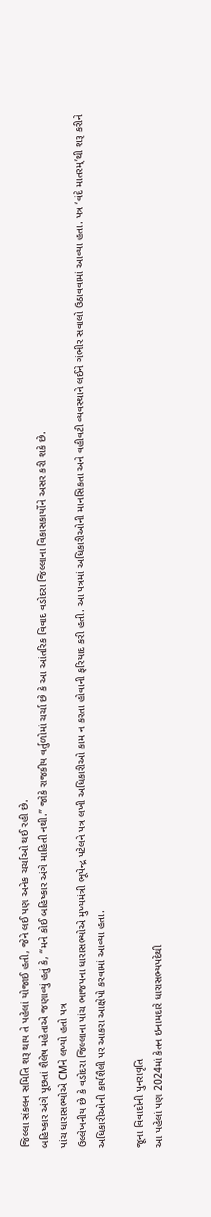જિલ્લા સંકલન સમિતિ શરૂ થાય તે પહેલાં યોજાઈ હતી, જેને લઈ પણ અનેક ચર્ચાઓ થઈ રહી છે.
બહિષ્કાર અંગે પૂછતાં શૈલેષ મહેતાએ જણાવ્યું હતું કે, “મને કોઈ બહિષ્કાર અંગે માહિતી નથી.” જોકે રાજકીય વર્તુળોમાં ચર્ચા છે કે આ આંતરિક વિવાદ વડોદરા જિલ્લાના વિકાસકાર્યોને અસર કરી શકે છે.
પાંચ ધારાસભ્યોએ CMને લખ્યો હતો પત્ર
ઉલ્લેખનીય છે કે વડોદરા જિલ્લાના પાંચ ભાજપના ધારાસભ્યોએ મુખ્યમંત્રી ભૂપેન્દ્ર પટેલને પત્ર લખી અધિકારીઓ કામ ન કરતા હોવાની ફરિયાદ કરી હતી. આ પત્રમાં અધિકારીઓની માનસિકતા અને વહીવટી વ્યવસ્થાને લઈને ગંભીર સવાલો ઉઠાવવામાં આવ્યા હતા. પત્ર ‘વંદે માતરમ્’થી શરૂ કરીને અધિકારીઓની કાર્યશૈલી પર આકરા આક્ષેપો કરવામાં આવ્યા હતા.

જૂના વિવાદોની પુનરાવૃતિ
આ પહેલાં પણ 2024માં કેતન ઇનામદારે ધારાસભ્યપદેથી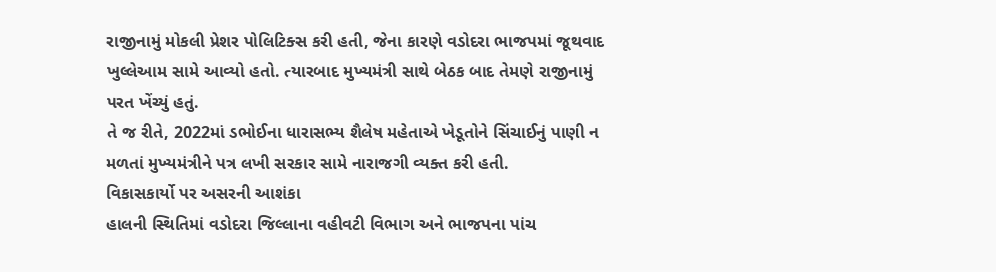રાજીનામું મોકલી પ્રેશર પોલિટિક્સ કરી હતી, જેના કારણે વડોદરા ભાજપમાં જૂથવાદ ખુલ્લેઆમ સામે આવ્યો હતો. ત્યારબાદ મુખ્યમંત્રી સાથે બેઠક બાદ તેમણે રાજીનામું પરત ખેંચ્યું હતું.
તે જ રીતે, 2022માં ડભોઈના ધારાસભ્ય શૈલેષ મહેતાએ ખેડૂતોને સિંચાઈનું પાણી ન મળતાં મુખ્યમંત્રીને પત્ર લખી સરકાર સામે નારાજગી વ્યક્ત કરી હતી.
વિકાસકાર્યો પર અસરની આશંકા
હાલની સ્થિતિમાં વડોદરા જિલ્લાના વહીવટી વિભાગ અને ભાજપના પાંચ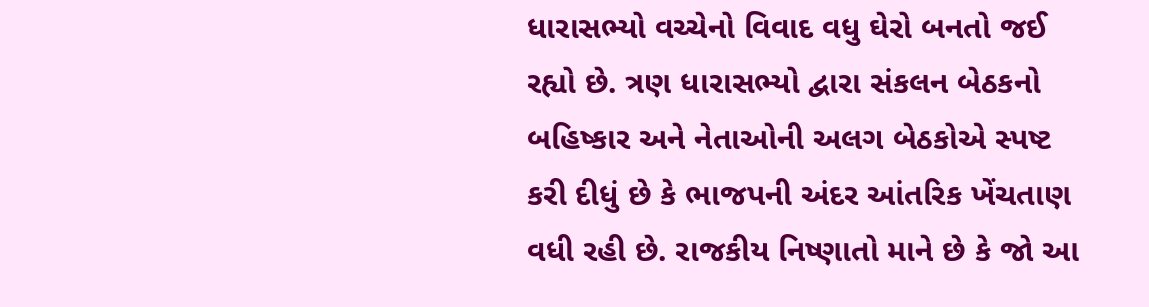ધારાસભ્યો વચ્ચેનો વિવાદ વધુ ઘેરો બનતો જઈ રહ્યો છે. ત્રણ ધારાસભ્યો દ્વારા સંકલન બેઠકનો બહિષ્કાર અને નેતાઓની અલગ બેઠકોએ સ્પષ્ટ કરી દીધું છે કે ભાજપની અંદર આંતરિક ખેંચતાણ વધી રહી છે. રાજકીય નિષ્ણાતો માને છે કે જો આ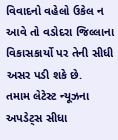વિવાદનો વહેલો ઉકેલ ન આવે તો વડોદરા જિલ્લાના વિકાસકાર્યો પર તેની સીધી અસર પડી શકે છે.
તમામ લેટેસ્ટ ન્યૂઝના અપડેટ્સ સીધા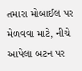તમારા મોબાઈલ પર મેળવવા માટે, નીચે આપેલા બટન પર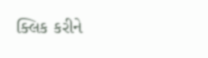ક્લિક કરીને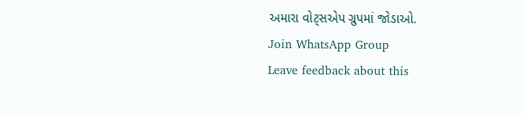અમારા વોટ્સએપ ગ્રુપમાં જોડાઓ.
Join WhatsApp Group
Leave feedback about this